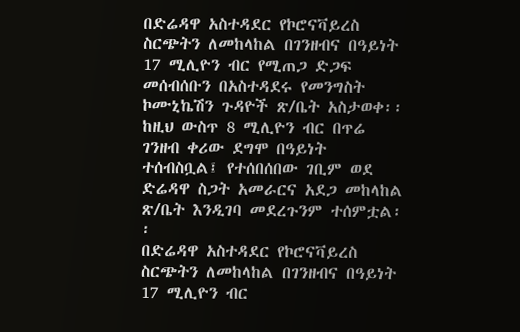በድሬዳዋ አስተዳደር የኮሮናቫይረስ ስርጭትን ለመከላከል በገንዘብና በዓይነት 17 ሚሊዮን ብር የሚጠጋ ድጋፍ መሰብሰቡን በአስተዳደሩ የመንግስት ኮሙኒኬሽን ጉዳዮች ጽ/ቤት አስታወቀ፡፡
ከዚህ ውስጥ 8 ሚሊዮን ብር በጥሬ ገንዘብ ቀሪው ደግሞ በዓይነት ተሰብስቧል፤ የተሰበሰበው ገቢም ወደ ድሬዳዋ ስጋት አመራርና አደጋ መከላከል ጽ/ቤት እንዲገባ መደረጉንም ተሰምቷል፡፡
በድሬዳዋ አስተዳደር የኮሮናቫይረስ ስርጭትን ለመከላከል በገንዘብና በዓይነት 17 ሚሊዮን ብር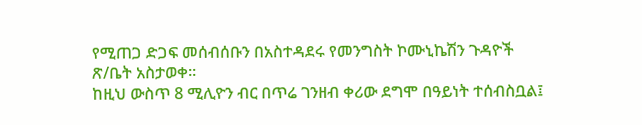የሚጠጋ ድጋፍ መሰብሰቡን በአስተዳደሩ የመንግስት ኮሙኒኬሽን ጉዳዮች ጽ/ቤት አስታወቀ፡፡
ከዚህ ውስጥ 8 ሚሊዮን ብር በጥሬ ገንዘብ ቀሪው ደግሞ በዓይነት ተሰብስቧል፤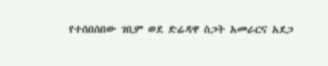የተሰበሰበው ገቢም ወደ ድሬዳዋ ስጋት አመራርና አደጋ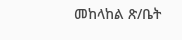መከላከል ጽ/ቤት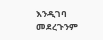እንዲገባ መደረጉንም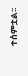ተሰምቷል፡፡